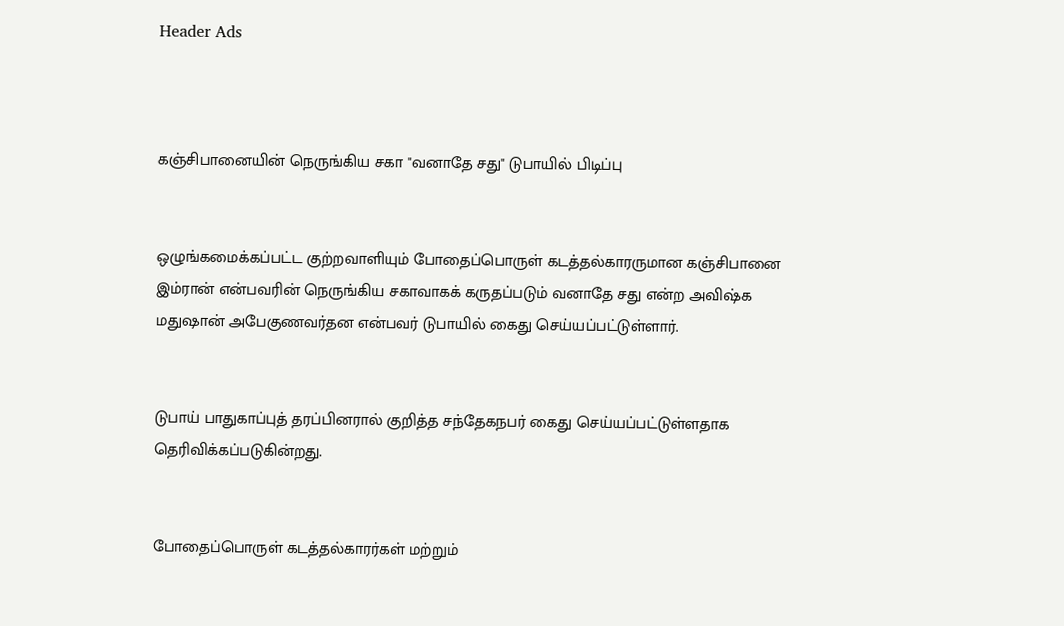Header Ads



கஞ்சிபானையின் நெருங்கிய சகா "வனாதே சது" டுபாயில் பிடிப்பு


ஒழுங்கமைக்கப்பட்ட குற்றவாளியும் போதைப்பொருள் கடத்தல்காரருமான கஞ்சிபானை இம்ரான் என்பவரின் நெருங்கிய சகாவாகக் கருதப்படும் வனாதே சது என்ற அவிஷ்க மதுஷான் அபேகுணவர்தன என்பவர் டுபாயில் கைது செய்யப்பட்டுள்ளார்.


டுபாய் பாதுகாப்புத் தரப்பினரால் குறித்த சந்தேகநபர் கைது செய்யப்பட்டுள்ளதாக தெரிவிக்கப்படுகின்றது.


போதைப்பொருள் கடத்தல்காரர்கள் மற்றும்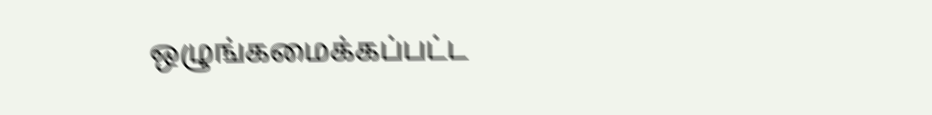ஒழுங்கமைக்கப்பட்ட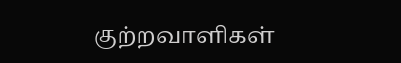குற்றவாளிகள்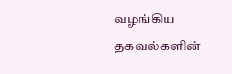வழங்கிய தகவல்களின்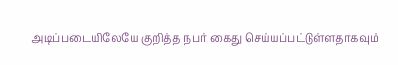அடிப்படையிலேயே குறித்த நபர் கைது செய்யப்பட்டுள்ளதாகவும்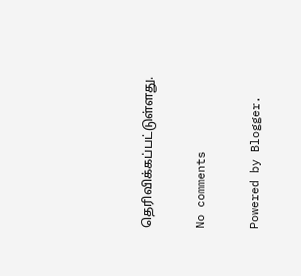தெரிவிக்கப்பட்டுள்ளது.

No comments

Powered by Blogger.